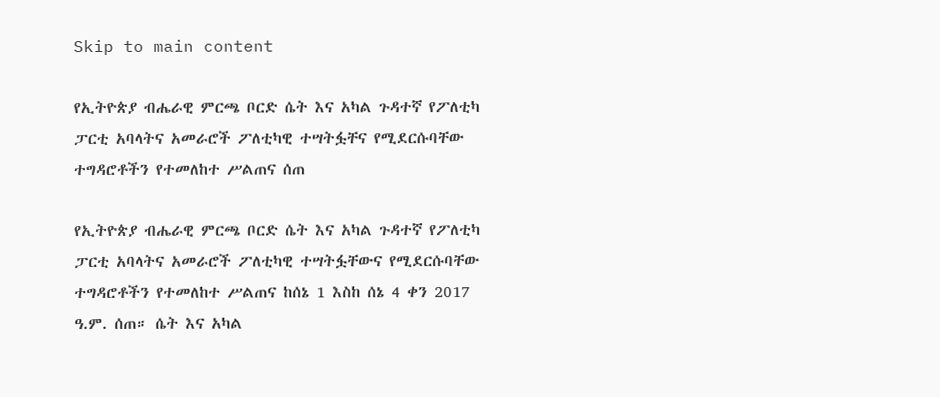Skip to main content

የኢትዮጵያ ብሔራዊ ምርጫ ቦርድ ሴት እና አካል ጉዳተኛ የፖለቲካ ፓርቲ አባላትና አመራሮች ፖለቲካዊ ተሣትፏቸና የሚደርሱባቸው ተግዳሮቶችን የተመለከተ ሥልጠና ሰጠ

የኢትዮጵያ ብሔራዊ ምርጫ ቦርድ ሴት እና አካል ጉዳተኛ የፖለቲካ ፓርቲ አባላትና አመራሮች ፖለቲካዊ ተሣትፏቸውና የሚደርሱባቸው ተግዳሮቶችን የተመለከተ ሥልጠና ከሰኔ 1 እስከ ሰኔ 4 ቀን 2017 ዓ.ም. ሰጠ። ሴት እና አካል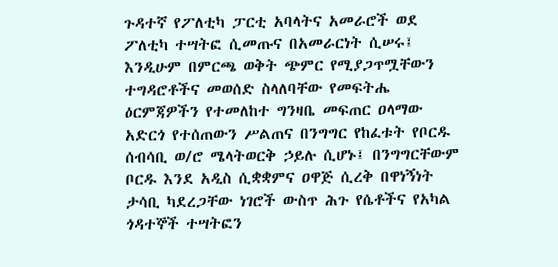ጉዳተኛ የፖለቲካ ፓርቲ አባላትና አመራሮች ወደ ፖለቲካ ተሣትፎ ሲመጡና በአመራርነት ሲሠሩ፤ እንዲሁም በምርጫ ወቅት ጭምር የሚያጋጥሟቸውን ተግዳሮቶችና መወሰድ ስላለባቸው የመፍትሔ ዕርምጃዎችን የተመለከተ ግንዛቤ መፍጠር ዐላማው አድርጎ የተሰጠውን ሥልጠና በንግግር የከፈቱት የቦርዱ ሰብሳቢ ወ/ሮ ሜላትወርቅ ኃይሉ ሲሆኑ፤ በንግግርቸውም ቦርዱ እንደ አዲስ ሲቋቋምና ዐዋጅ ሲረቅ በዋነኝነት ታሳቢ ካደረጋቸው ነገሮች ውስጥ ሕጉ የሴቶችና የአካል ጎዳተኞች ተሣትፎን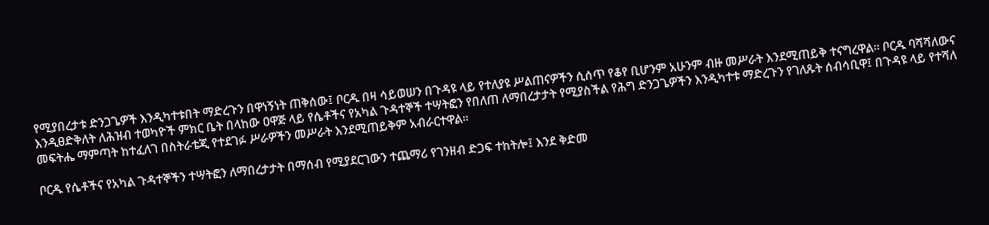የሚያበረታቱ ድንጋጌዎች እንዲካተቱበት ማድረጉን በዋነኝነት ጠቅሰው፤ ቦርዱ በዛ ሳይወሠን በጉዳዩ ላይ የተለያዩ ሥልጠናዎችን ሲሰጥ የቆየ ቢሆንም አሁንም ብዙ መሥራት እንደሚጠይቅ ተናግረዋል። ቦርዱ ባሻሻለውና እንዲፀድቅለት ለሕዝብ ተወካዮች ምክር ቤት በላከው ዐዋጅ ላይ የሴቶችና የአካል ጉዳተኞች ተሣትፎን የበለጠ ለማበረታታት የሚያስችል የሕግ ድንጋጌዎችን እንዲካተቱ ማድረጉን የገለጹት ሰብሳቢዋ፤ በጉዳዩ ላይ የተሻለ መፍትሔ ማምጣት ከተፈለገ በስትራቴጂ የተደገፉ ሥራዎችን መሥራት እንደሚጠይቅም አብራርተዋል።

ቦርዱ የሴቶችና የአካል ጉዳተኞችን ተሣትፎን ለማበረታታት በማሰብ የሚያደርገውን ተጨማሪ የገንዘብ ድጋፍ ተከትሎ፤ እንደ ቅድመ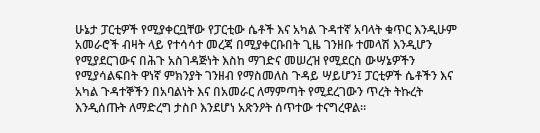ሁኔታ ፓርቲዎች የሚያቀርቧቸው የፓርቲው ሴቶች እና አካል ጉዳተኛ አባላት ቁጥር እንዲሁም አመራሮች ብዛት ላይ የተሳሳተ መረጃ በሚያቀርቡበት ጊዜ ገንዘቡ ተመላሽ እንዲሆን የሚያደርገውና በሕጉ አስገዳጅነት እስከ ማገድና መሠረዝ የሚደርስ ውሣኔዎችን የሚያሳልፍበት ዋነኛ ምክንያት ገንዘብ የማስመለስ ጉዳይ ሣይሆን፤ ፓርቲዎች ሴቶችን እና አካል ጉዳተኞችን በአባልነት እና በአመራር ለማምጣት የሚደረገውን ጥረት ትኩረት እንዲሰጡት ለማድረግ ታስቦ እንደሆነ አጽንዖት ሰጥተው ተናግረዋል።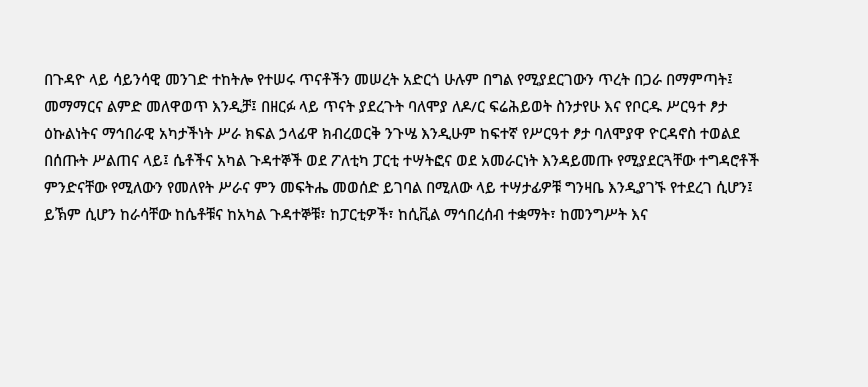በጉዳዮ ላይ ሳይንሳዊ መንገድ ተከትሎ የተሠሩ ጥናቶችን መሠረት አድርጎ ሁሉም በግል የሚያደርገውን ጥረት በጋራ በማምጣት፤ መማማርና ልምድ መለዋወጥ እንዲቻ፤ በዘርፉ ላይ ጥናት ያደረጉት ባለሞያ ለዶ/ር ፍሬሕይወት ስንታየሁ እና የቦርዱ ሥርዓተ ፆታ ዕኩልነትና ማኅበራዊ አካታችነት ሥራ ክፍል ኃላፊዋ ክብረወርቅ ንጉሤ እንዲሁም ከፍተኛ የሥርዓተ ፆታ ባለሞያዋ ዮርዳኖስ ተወልደ በሰጡት ሥልጠና ላይ፤ ሴቶችና አካል ጉዳተኞች ወደ ፖለቲካ ፓርቲ ተሣትፎና ወደ አመራርነት እንዳይመጡ የሚያደርጓቸው ተግዳሮቶች ምንድናቸው የሚለውን የመለየት ሥራና ምን መፍትሔ መወሰድ ይገባል በሚለው ላይ ተሣታፊዎቹ ግንዛቤ እንዲያገኙ የተደረገ ሲሆን፤ ይኽም ሲሆን ከራሳቸው ከሴቶቹና ከአካል ጉዳተኞቹ፣ ከፓርቲዎች፣ ከሲቪል ማኅበረሰብ ተቋማት፣ ከመንግሥት እና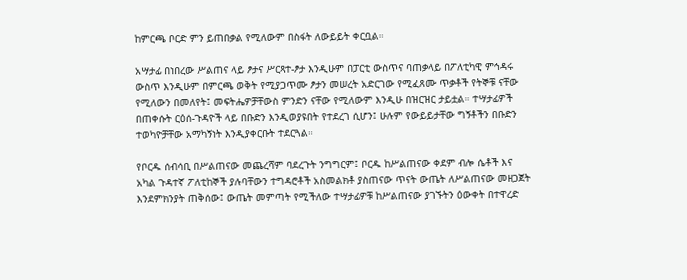ከምርጫ ቦርድ ምን ይጠበቃል የሚለውም በስፋት ለውይይት ቀርቧል።

አሣታፊ በነበረው ሥልጠና ላይ ፆታና ሥርጻተ-ፆታ እንዲሁም በፓርቲ ውስጥና ባጠቃላይ በፖለቲካዊ ምኅዳሩ ውስጥ እንዲሁም በምርጫ ወቅት የሚያጋጥሙ ፆታን መሠረት አድርገው የሚፈጸሙ ጥቃቶች የትኞቹ ናቸው የሚለውን በመለየት፤ መፍትሔዎቻቸውስ ምንድን ናቸው የሚለውም እንዲሁ በዝርዝር ታይቷል። ተሣታፊዎች በጠቀሱት ርዕሰ-ጉዳዮች ላይ በቡድን እንዲወያዩበት የተደረገ ሲሆን፤ ሁሉም የውይይታቸው ግኝቶችን በቡድን ተወካዮቻቸው አማካኝነት እንዲያቀርቡት ተደርጓል።

የቦርዱ ሰብሳቢ በሥልጠናው መጨረሻም ባደረጉት ንግግርም፤ ቦርዱ ከሥልጠናው ቀደም ብሎ ሴቶች እና አካል ጉዳተኛ ፖለቲከኞች ያሉባቸውን ተግዳሮቶች አስመልክቶ ያስጠናው ጥናት ውጤት ለሥልጠናው መዘጋጀት እንደምክንያት ጠቅሰው፤ ውጤት መምጣት የሚችለው ተሣታፊዎቹ ከሥልጠናው ያገኙትን ዕውቀት በተዋረድ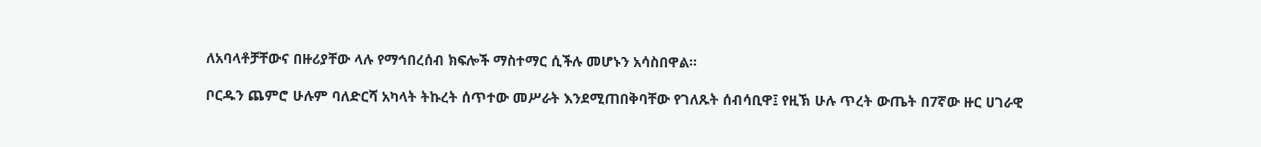ለአባላቶቻቸውና በዙሪያቸው ላሉ የማኅበረሰብ ክፍሎች ማስተማር ሲችሉ መሆኑን አሳስበዋል።

ቦርዱን ጨምሮ ሁሉም ባለድርሻ አካላት ትኩረት ሰጥተው መሥራት እንደሚጠበቅባቸው የገለጹት ሰብሳቢዋ፤ የዚኽ ሁሉ ጥረት ውጤት በ7ኛው ዙር ሀገራዊ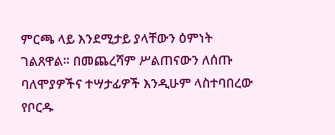ምርጫ ላይ እንደሚታይ ያላቸውን ዕምነት ገልጸዋል። በመጨረሻም ሥልጠናውን ለሰጡ ባለሞያዎችና ተሣታፊዎች እንዲሁም ላስተባበረው የቦርዱ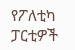የፖለቲካ ፓርቲዎች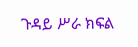ጉዳይ ሥራ ክፍል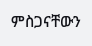ምስጋናቸውን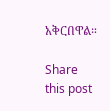አቅርበዋል።

Share this post